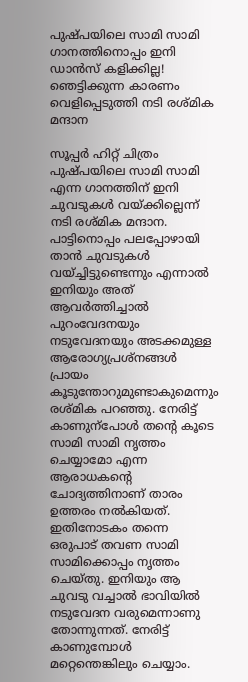പുഷ്പയിലെ സാമി സാമി ഗാനത്തിനൊപ്പം ഇനി ഡാൻസ് കളിക്കില്ല! ഞെട്ടിക്കുന്ന കാരണം വെളിപ്പെടുത്തി നടി രശ്മിക മന്ദാന

സൂപ്പർ ഹിറ്റ് ചിത്രം പുഷ്പയിലെ സാമി സാമി എന്ന ഗാനത്തിന് ഇനി ചുവടുകൾ വയ്ക്കില്ലെന്ന് നടി രശ്മിക മന്ദാന. പാട്ടിനൊപ്പം പലപ്പോഴായി താൻ ചുവടുകൾ വയ്ച്ചിട്ടുണ്ടെന്നും എന്നാൽ ഇനിയും അത് ആവർത്തിച്ചാൽ പുറംവേദനയും നടുവേദനയും അടക്കമുള്ള ആരോഗ്യപ്രശ്നങ്ങൾ പ്രായം കൂടുന്തോറുമുണ്ടാകുമെന്നും രശ്മിക പറഞ്ഞു. നേരിട്ട് കാണുന്പോൾ തന്‍റെ കൂടെ സാമി സാമി നൃത്തം ചെയ്യാമോ എന്ന ആരാധകന്‍റെ ചോദ്യത്തിനാണ് താരം ഉത്തരം നൽകിയത്. ഇതിനോടകം തന്നെ ഒരുപാട് തവണ സാമി സാമിക്കൊപ്പം നൃത്തം ചെയ്തു. ഇനിയും ആ ചുവടു വച്ചാൽ ഭാവിയിൽ നടുവേദന വരുമെന്നാണു തോന്നുന്നത്. നേരിട്ട് കാണുമ്പോൾ മറ്റെന്തെങ്കിലും ചെയ്യാം.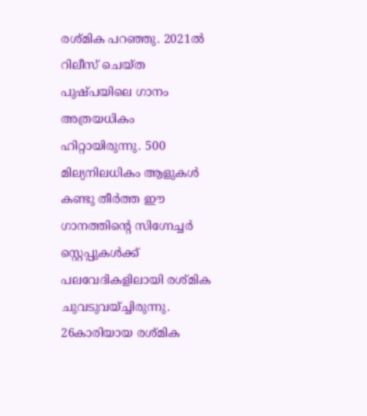രശ്മിക പറഞ്ഞു. 2021ൽ റിലീസ് ചെയ്ത പുഷ്പയിലെ ഗാനം അത്രയധികം ഹിറ്റായിരുന്നു. 500 മില്യനിലധികം ആളുകൾ കണ്ടു തീർത്ത ഈ ഗാനത്തിന്‍റെ സിഗ്നേച്ചർ സ്റ്റെപ്പുകൾക്ക് പലവേദികളിലായി രശ്മിക ചുവടുവയ്ച്ചിരുന്നു. 26കാരിയായ രശ്മിക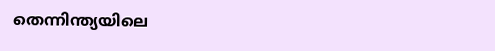തെന്നിന്ത്യയിലെ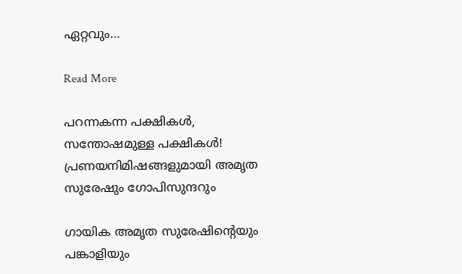ഏറ്റവും…

Read More

പറന്നകന്ന പക്ഷികൾ, സന്തോഷമുള്ള പക്ഷികൾ! പ്രണയനിമിഷങ്ങളുമായി അമൃത സുരേഷും ഗോപിസുന്ദറും

ഗായിക അമൃത സുരേഷിന്‍റെയും പങ്കാളിയും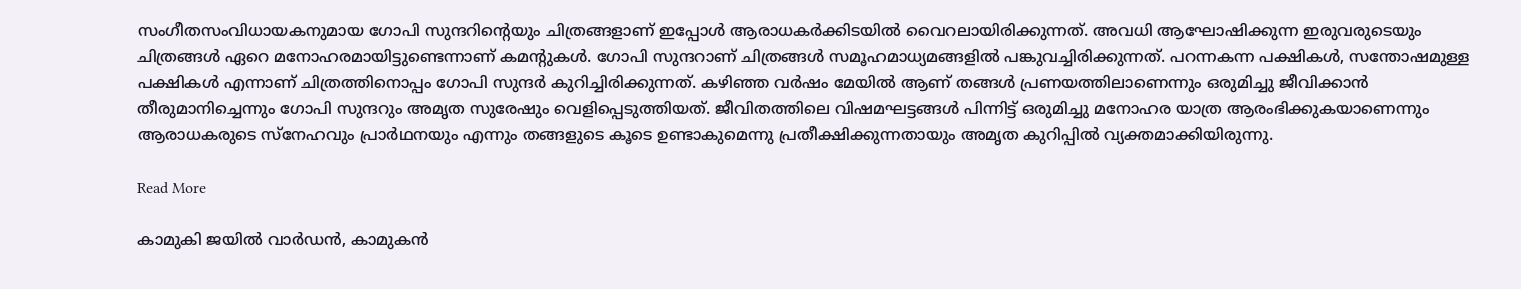സംഗീതസംവിധായകനുമായ ഗോപി സുന്ദറിന്‍റെയും ചിത്രങ്ങളാണ് ഇപ്പോൾ ആരാധകർക്കിടയിൽ വൈറലായിരിക്കുന്നത്. അവധി ആഘോഷിക്കുന്ന ഇരുവരുടെയും ചിത്രങ്ങൾ ഏറെ മനോഹരമായിട്ടുണ്ടെന്നാണ് കമന്‍റുകൾ. ഗോപി സുന്ദറാണ് ചിത്രങ്ങൾ സമൂഹമാധ്യമങ്ങളിൽ പങ്കുവച്ചിരിക്കുന്നത്. പറന്നകന്ന പക്ഷികൾ, സന്തോഷമുള്ള പക്ഷികൾ എന്നാണ് ചിത്രത്തിനൊപ്പം ഗോപി സുന്ദർ കുറിച്ചിരിക്കുന്നത്. കഴിഞ്ഞ വർഷം മേയില്‍ ആണ് തങ്ങൾ പ്രണയത്തിലാണെന്നും ഒരുമിച്ചു ജീവിക്കാൻ തീരുമാനിച്ചെന്നും ഗോപി സുന്ദറും അമൃത സുരേഷും വെളിപ്പെടുത്തിയത്. ജീവിതത്തിലെ വിഷമഘട്ടങ്ങള്‍ പിന്നിട്ട് ഒരുമിച്ചു മനോഹര യാത്ര ആരംഭിക്കുകയാണെന്നും ആരാധകരുടെ സ്നേഹവും പ്രാർഥനയും എന്നും തങ്ങളുടെ കൂടെ ഉണ്ടാകുമെന്നു പ്രതീക്ഷിക്കുന്നതായും അമൃത കുറിപ്പിൽ വ്യക്തമാക്കിയിരുന്നു.

Read More

കാമുകി ജയിൽ വാർഡൻ, കാമുകൻ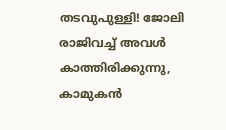തടവുപുള്ളി! ജോലി രാജിവച്ച് അവള്‍ കാത്തിരിക്കുന്നു, കാമുകന്‍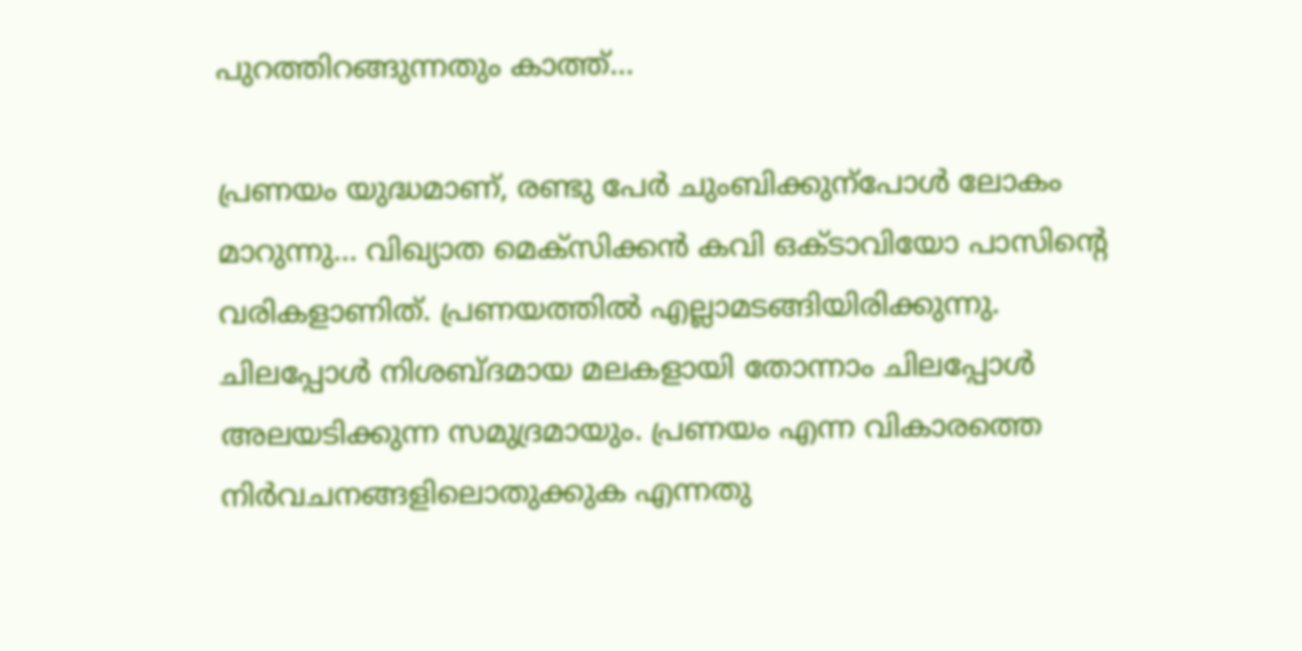പുറത്തിറങ്ങുന്നതും കാത്ത്…

പ്രണയം യുദ്ധമാണ്, രണ്ടു പേർ ചുംബിക്കുന്പോൾ ലോകം മാറുന്നു… വിഖ്യാത മെക്സിക്കൻ കവി ഒക്ടാവിയോ പാസിന്‍റെ വരികളാണിത്. പ്രണയത്തിൽ എല്ലാമടങ്ങിയിരിക്കുന്നു. ചിലപ്പോൾ നിശബ്ദമായ മലകളായി തോന്നാം ചിലപ്പോൾ അലയടിക്കുന്ന സമുദ്രമായും. പ്രണയം എന്ന വികാരത്തെ നിർവചനങ്ങളിലൊതുക്കുക എന്നതു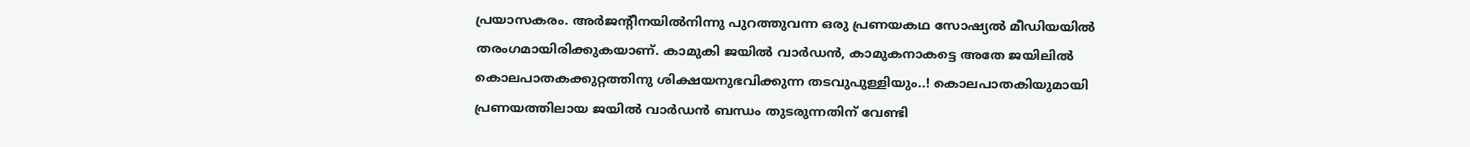പ്രയാസകരം. അർജന്‍റീനയിൽനിന്നു പുറത്തുവന്ന ഒരു പ്രണയകഥ സോഷ്യൽ മീഡിയയിൽ തരംഗമായിരിക്കുകയാണ്. കാമുകി ജയിൽ വാർഡൻ, കാമുകനാകട്ടെ അതേ ജയിലിൽ കൊലപാതകക്കുറ്റത്തിനു ശിക്ഷയനുഭവിക്കുന്ന തടവുപുള്ളിയും..! കൊലപാതകിയുമായി പ്രണയത്തിലായ ജയിൽ വാർഡൻ ബന്ധം തുടരുന്നതിന് വേണ്ടി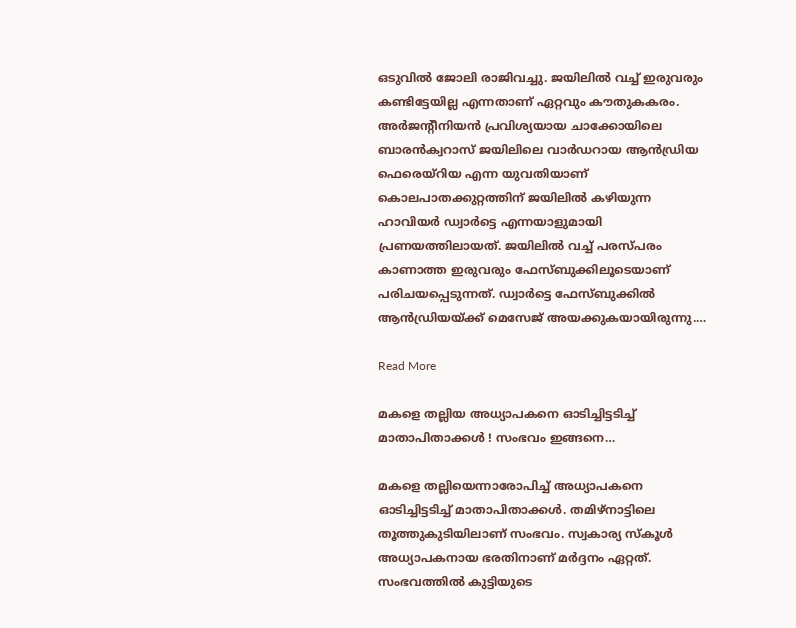ഒടുവിൽ ജോലി രാജിവച്ചു. ജയിലിൽ വച്ച് ഇരുവരും കണ്ടിട്ടേയില്ല എന്നതാണ് ഏറ്റവും കൗതുകകരം. അർജന്‍റീനിയൻ പ്രവിശ്യയായ ചാക്കോയിലെ ബാരൻക്വറാസ് ജയിലിലെ വാർഡറായ ആൻഡ്രിയ ഫെരെയ്റിയ എന്ന യുവതിയാണ് കൊലപാതക്കുറ്റത്തിന് ജയിലിൽ കഴിയുന്ന ഹാവിയർ ഡ്വാർട്ടെ എന്നയാളുമായി പ്രണയത്തിലായത്. ജയിലിൽ വച്ച് പരസ്പരം കാണാത്ത ഇരുവരും ഫേസ്ബുക്കിലൂടെയാണ് പരിചയപ്പെടുന്നത്. ഡ്വാർട്ടെ ഫേസ്ബുക്കിൽ ആൻഡ്രിയയ്‍ക്ക് മെസേജ് അയക്കുകയായിരുന്നു.…

Read More

മകളെ തല്ലിയ അധ്യാപകനെ ഓടിച്ചിട്ടടിച്ച് മാതാപിതാക്കള്‍ ! സംഭവം ഇങ്ങനെ…

മകളെ തല്ലിയെന്നാരോപിച്ച് അധ്യാപകനെ ഓടിച്ചിട്ടടിച്ച് മാതാപിതാക്കള്‍. തമിഴ്നാട്ടിലെ തൂത്തുകുടിയിലാണ് സംഭവം. സ്വകാര്യ സ്‌കൂള്‍ അധ്യാപകനായ ഭരതിനാണ് മര്‍ദ്ദനം ഏറ്റത്. സംഭവത്തില്‍ കുട്ടിയുടെ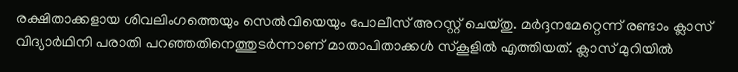രക്ഷിതാക്കളായ ശിവലിംഗത്തെയും സെല്‍വിയെയും പോലീസ് അറസ്റ്റ് ചെയ്തു. മര്‍ദ്ദനമേറ്റെന്ന് രണ്ടാം ക്ലാസ് വിദ്യാര്‍ഥിനി പരാതി പറഞ്ഞതിനെത്തുടര്‍ന്നാണ് മാതാപിതാക്കള്‍ സ്‌കൂളില്‍ എത്തിയത്. ക്ലാസ് മുറിയില്‍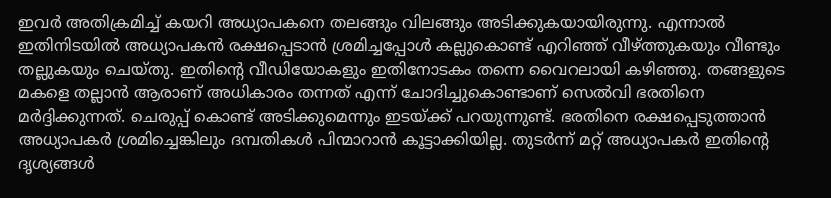ഇവര്‍ അതിക്രമിച്ച് കയറി അധ്യാപകനെ തലങ്ങും വിലങ്ങും അടിക്കുകയായിരുന്നു. എന്നാല്‍ ഇതിനിടയില്‍ അധ്യാപകന്‍ രക്ഷപ്പെടാന്‍ ശ്രമിച്ചപ്പോള്‍ കല്ലുകൊണ്ട് എറിഞ്ഞ് വീഴ്ത്തുകയും വീണ്ടും തല്ലുകയും ചെയ്തു. ഇതിന്റെ വീഡിയോകളും ഇതിനോടകം തന്നെ വൈറലായി കഴിഞ്ഞു. തങ്ങളുടെ മകളെ തല്ലാന്‍ ആരാണ് അധികാരം തന്നത് എന്ന് ചോദിച്ചുകൊണ്ടാണ് സെല്‍വി ഭരതിനെ മര്‍ദ്ദിക്കുന്നത്. ചെരുപ്പ് കൊണ്ട് അടിക്കുമെന്നും ഇടയ്ക്ക് പറയുന്നുണ്ട്. ഭരതിനെ രക്ഷപ്പെടുത്താന്‍ അധ്യാപകര്‍ ശ്രമിച്ചെങ്കിലും ദമ്പതികള്‍ പിന്മാറാന്‍ കൂട്ടാക്കിയില്ല. തുടര്‍ന്ന് മറ്റ് അധ്യാപകര്‍ ഇതിന്റെ ദൃശ്യങ്ങള്‍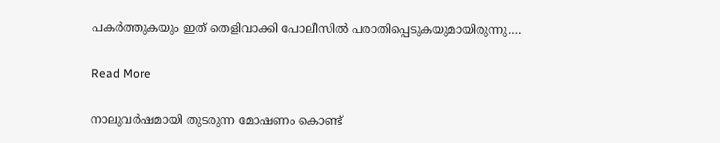പകര്‍ത്തുകയും ഇത് തെളിവാക്കി പോലീസില്‍ പരാതിപ്പെടുകയുമായിരുന്നു.…

Read More

നാലുവര്‍ഷമായി തുടരുന്ന മോഷണം കൊണ്ട്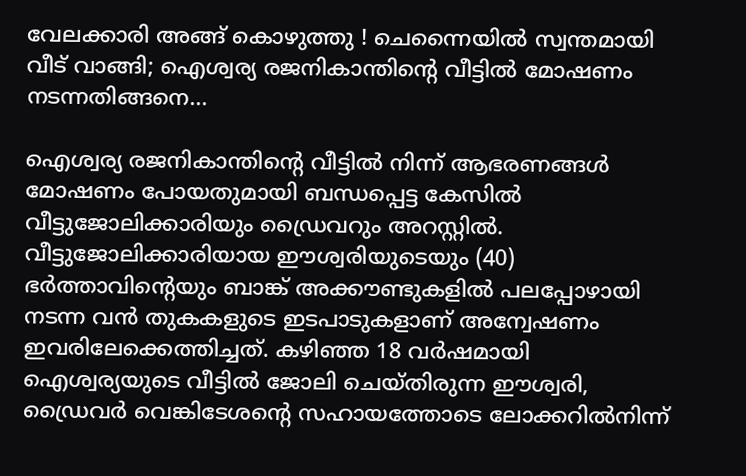വേലക്കാരി അങ്ങ് കൊഴുത്തു ! ചെന്നൈയില്‍ സ്വന്തമായി വീട് വാങ്ങി; ഐശ്വര്യ രജനികാന്തിന്റെ വീട്ടില്‍ മോഷണം നടന്നതിങ്ങനെ…

ഐശ്വര്യ രജനികാന്തിന്റെ വീട്ടില്‍ നിന്ന് ആഭരണങ്ങള്‍ മോഷണം പോയതുമായി ബന്ധപ്പെട്ട കേസില്‍ വീട്ടുജോലിക്കാരിയും ഡ്രൈവറും അറസ്റ്റില്‍. വീട്ടുജോലിക്കാരിയായ ഈശ്വരിയുടെയും (40) ഭര്‍ത്താവിന്റെയും ബാങ്ക് അക്കൗണ്ടുകളില്‍ പലപ്പോഴായി നടന്ന വന്‍ തുകകളുടെ ഇടപാടുകളാണ് അന്വേഷണം ഇവരിലേക്കെത്തിച്ചത്. കഴിഞ്ഞ 18 വര്‍ഷമായി ഐശ്വര്യയുടെ വീട്ടില്‍ ജോലി ചെയ്തിരുന്ന ഈശ്വരി, ഡ്രൈവര്‍ വെങ്കിടേശന്റെ സഹായത്തോടെ ലോക്കറില്‍നിന്ന്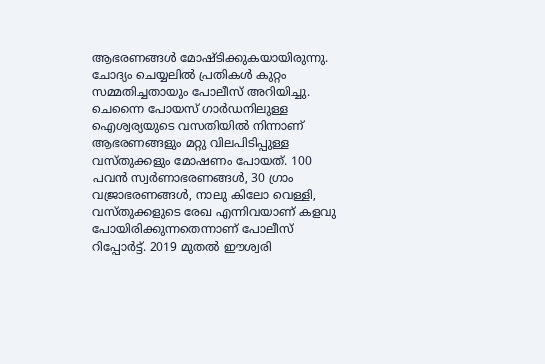ആഭരണങ്ങള്‍ മോഷ്ടിക്കുകയായിരുന്നു. ചോദ്യം ചെയ്യലില്‍ പ്രതികള്‍ കുറ്റം സമ്മതിച്ചതായും പോലീസ് അറിയിച്ചു. ചെന്നൈ പോയസ് ഗാര്‍ഡനിലുള്ള ഐശ്വര്യയുടെ വസതിയില്‍ നിന്നാണ് ആഭരണങ്ങളും മറ്റു വിലപിടിപ്പുള്ള വസ്തുക്കളും മോഷണം പോയത്. 100 പവന്‍ സ്വര്‍ണാഭരണങ്ങള്‍, 30 ഗ്രാം വജ്രാഭരണങ്ങള്‍, നാലു കിലോ വെള്ളി, വസ്തുക്കളുടെ രേഖ എന്നിവയാണ് കളവു പോയിരിക്കുന്നതെന്നാണ് പോലീസ് റിപ്പോര്‍ട്ട്. 2019 മുതല്‍ ഈശ്വരി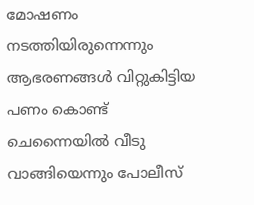മോഷണം നടത്തിയിരുന്നെന്നും ആഭരണങ്ങള്‍ വിറ്റുകിട്ടിയ പണം കൊണ്ട് ചെന്നൈയില്‍ വീടു വാങ്ങിയെന്നും പോലീസ്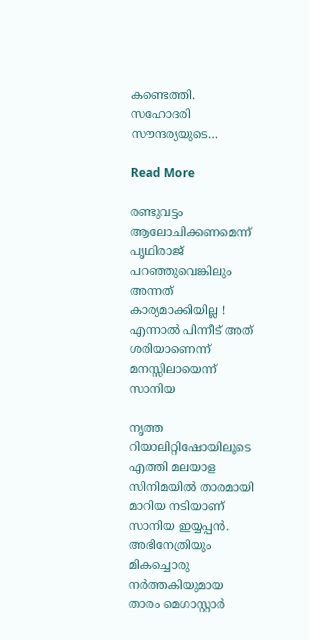കണ്ടെത്തി. സഹോദരി സൗന്ദര്യയുടെ…

Read More

രണ്ടുവട്ടം ആലോചിക്കണമെന്ന് പൃഥിരാജ് പറഞ്ഞുവെങ്കിലും അന്നത് കാര്യമാക്കിയില്ല ! എന്നാല്‍ പിന്നീട് അത് ശരിയാണെന്ന് മനസ്സിലായെന്ന് സാനിയ

നൃത്ത റിയാലിറ്റിഷോയിലൂടെ എത്തി മലയാള സിനിമയില്‍ താരമായി മാറിയ നടിയാണ് സാനിയ ഇയ്യപ്പന്‍. അഭിനേത്രിയും മികച്ചൊരു നര്‍ത്തകിയുമായ താരം മെഗാസ്റ്റാര്‍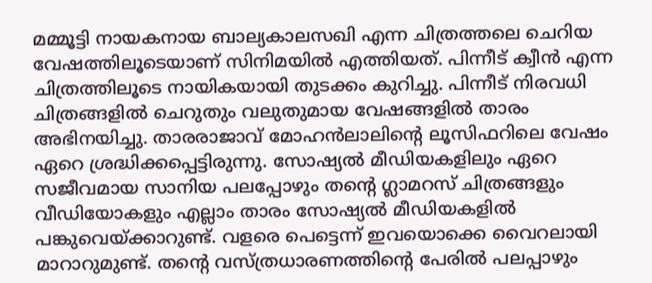മമ്മൂട്ടി നായകനായ ബാല്യകാലസഖി എന്ന ചിത്രത്തലെ ചെറിയ വേഷത്തിലൂടെയാണ് സിനിമയില്‍ എത്തിയത്. പിന്നീട് ക്വീന്‍ എന്ന ചിത്രത്തിലൂടെ നായികയായി തുടക്കം കുറിച്ചു. പിന്നീട് നിരവധി ചിത്രങ്ങളില്‍ ചെറുതും വലുതുമായ വേഷങ്ങളില്‍ താരം അഭിനയിച്ചു. താരരാജാവ് മോഹന്‍ലാലിന്റെ ലൂസിഫറിലെ വേഷം ഏറെ ശ്രദ്ധിക്കപ്പെട്ടിരുന്നു. സോഷ്യല്‍ മീഡിയകളിലും ഏറെ സജീവമായ സാനിയ പലപ്പോഴും തന്റെ ഗ്ലാമറസ് ചിത്രങ്ങളും വീഡിയോകളും എല്ലാം താരം സോഷ്യല്‍ മീഡിയകളില്‍ പങ്കുവെയ്ക്കാറുണ്ട്. വളരെ പെട്ടെന്ന് ഇവയൊക്കെ വൈറലായി മാറാറുമുണ്ട്. തന്റെ വസ്ത്രധാരണത്തിന്റെ പേരില്‍ പലപ്പാഴും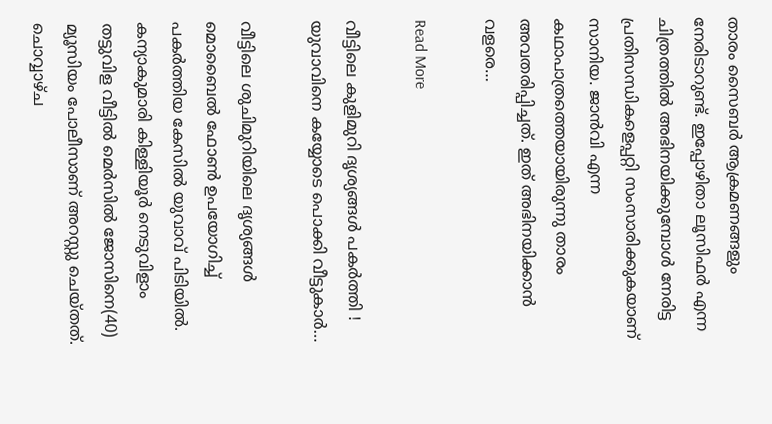താരം സൈബര്‍ ആക്രമണങ്ങളും നേരിടാറുണ്ട്. ഇപ്പോഴിതാ ലൂസിഫര്‍ എന്ന ചിത്രത്തില്‍ അഭിനയിക്കുമ്പോള്‍ നേരിട്ട പ്രതിസന്ധികളെപ്പറ്റി സംസാരിക്കുകയാണ് സാനിയ. ജാന്‍വി എന്ന കഥാപാത്രത്തെയായിരുന്നു താരം അവതരിപ്പിച്ചത്. ഇത് അഭിനയിക്കാന്‍ വളരെ…

Read More

വീട്ടിലെ കുളിമുറി ദൃശ്യങ്ങള്‍ പകര്‍ത്തി ! യുവാവിനെ കയ്യോടെ പൊക്കി വീട്ടുകാര്‍…

വീട്ടിലെ ശുചിമുറിയിലെ ദൃശ്യങ്ങള്‍ മൊബൈല്‍ ഫോണ്‍ ഉപയോഗിച്ച് പകര്‍ത്തിയ കേസില്‍ യുവാവ് പിടിയില്‍. കന്യാകുമാരി കിള്ളിയൂര്‍ നെടുവിളാം തട്ടുവിള വീട്ടില്‍ മെര്‍സില്‍ ജോസിനെ(40) മ്യൂസിയം പോലീസാണ് അറസ്റ്റു ചെയ്തത്. ചൊവ്വാഴ്ച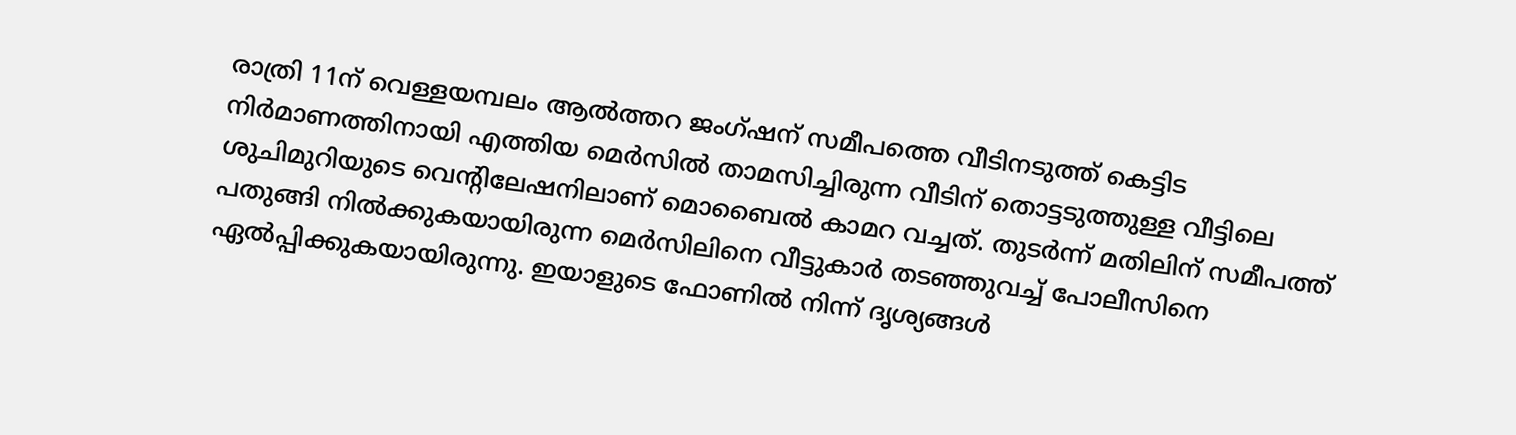രാത്രി 11ന് വെള്ളയമ്പലം ആല്‍ത്തറ ജംഗ്ഷന് സമീപത്തെ വീടിനടുത്ത് കെട്ടിട നിര്‍മാണത്തിനായി എത്തിയ മെര്‍സില്‍ താമസിച്ചിരുന്ന വീടിന് തൊട്ടടുത്തുള്ള വീട്ടിലെ ശുചിമുറിയുടെ വെന്റിലേഷനിലാണ് മൊബൈല്‍ കാമറ വച്ചത്. തുടര്‍ന്ന് മതിലിന് സമീപത്ത് പതുങ്ങി നില്‍ക്കുകയായിരുന്ന മെര്‍സിലിനെ വീട്ടുകാര്‍ തടഞ്ഞുവച്ച് പോലീസിനെ ഏല്‍പ്പിക്കുകയായിരുന്നു. ഇയാളുടെ ഫോണില്‍ നിന്ന് ദൃശ്യങ്ങള്‍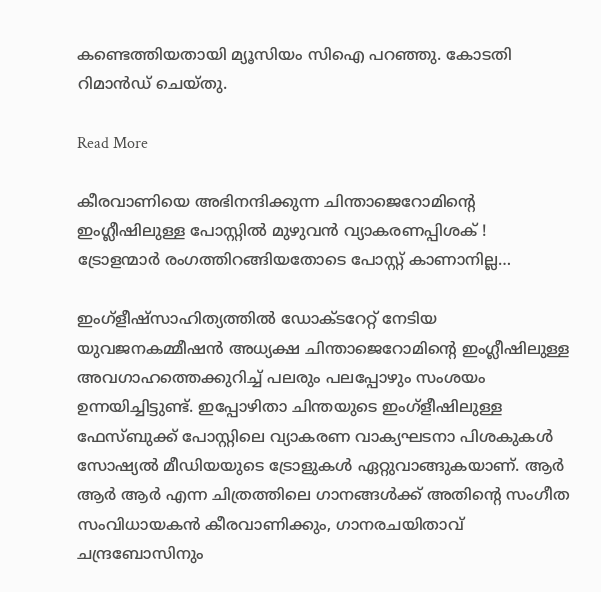കണ്ടെത്തിയതായി മ്യൂസിയം സിഐ പറഞ്ഞു. കോടതി റിമാന്‍ഡ് ചെയ്തു.

Read More

കീരവാണിയെ അഭിനന്ദിക്കുന്ന ചിന്താജെറോമിന്റെ ഇംഗ്ലീഷിലുള്ള പോസ്റ്റില്‍ മുഴുവന്‍ വ്യാകരണപ്പിശക് ! ട്രോളന്മാര്‍ രംഗത്തിറങ്ങിയതോടെ പോസ്റ്റ് കാണാനില്ല…

ഇംഗ്ളീഷ്സാഹിത്യത്തില്‍ ഡോക്ടറേറ്റ് നേടിയ യുവജനകമ്മീഷന്‍ അധ്യക്ഷ ചിന്താജെറോമിന്റെ ഇംഗ്ലീഷിലുള്ള അവഗാഹത്തെക്കുറിച്ച് പലരും പലപ്പോഴും സംശയം ഉന്നയിച്ചിട്ടുണ്ട്. ഇപ്പോഴിതാ ചിന്തയുടെ ഇംഗ്ളീഷിലുള്ള ഫേസ്ബുക്ക് പോസ്റ്റിലെ വ്യാകരണ വാക്യഘടനാ പിശകുകള്‍ സോഷ്യല്‍ മീഡിയയുടെ ട്രോളുകള്‍ ഏറ്റുവാങ്ങുകയാണ്. ആര്‍ ആര്‍ ആര്‍ എന്ന ചിത്രത്തിലെ ഗാനങ്ങള്‍ക്ക് അതിന്റെ സംഗീത സംവിധായകന്‍ കീരവാണിക്കും, ഗാനരചയിതാവ് ചന്ദ്രബോസിനും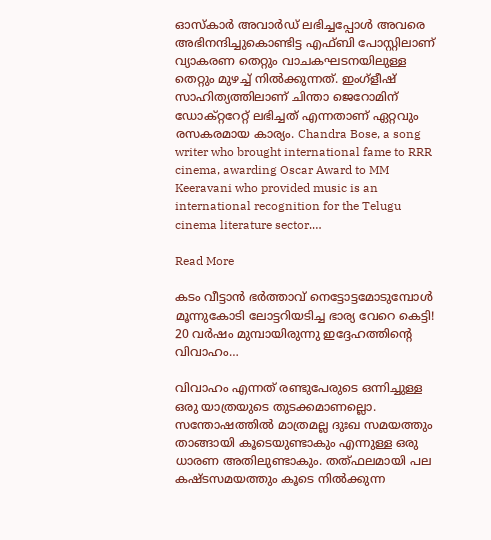ഓസ്‌കാര്‍ അവാര്‍ഡ് ലഭിച്ചപ്പോള്‍ അവരെ അഭിനന്ദിച്ചുകൊണ്ടിട്ട എഫ്ബി പോസ്റ്റിലാണ് വ്യാകരണ തെറ്റും വാചകഘടനയിലുള്ള തെറ്റും മുഴച്ച് നില്‍ക്കുന്നത്. ഇംഗ്ളീഷ് സാഹിത്യത്തിലാണ് ചിന്താ ജെറോമിന് ഡോക്റ്ററേറ്റ് ലഭിച്ചത് എന്നതാണ് ഏറ്റവും രസകരമായ കാര്യം. Chandra Bose, a song writer who brought international fame to RRR cinema, awarding Oscar Award to MM Keeravani who provided music is an international recognition for the Telugu cinema literature sector.…

Read More

കടം വീട്ടാന്‍ ഭര്‍ത്താവ് നെട്ടോട്ടമോടുമ്പോള്‍ മൂന്നുകോടി ലോട്ടറിയടിച്ച ഭാര്യ വേറെ കെട്ടി! 20 വര്‍ഷം മുമ്പായിരുന്നു ഇദ്ദേഹത്തിന്‍റെ വിവാഹം…

വിവാഹം എന്നത് രണ്ടുപേരുടെ ഒന്നിച്ചുള്ള ഒരു യാത്രയുടെ തുടക്കമാണല്ലൊ. സന്തോഷത്തില്‍ മാത്രമല്ല ദുഃഖ സമയത്തും താങ്ങായി കൂടെയുണ്ടാകും എന്നുള്ള ഒരു ധാരണ അതിലുണ്ടാകും. തത്ഫലമായി പല കഷ്ടസമയത്തും കൂടെ നില്‍ക്കുന്ന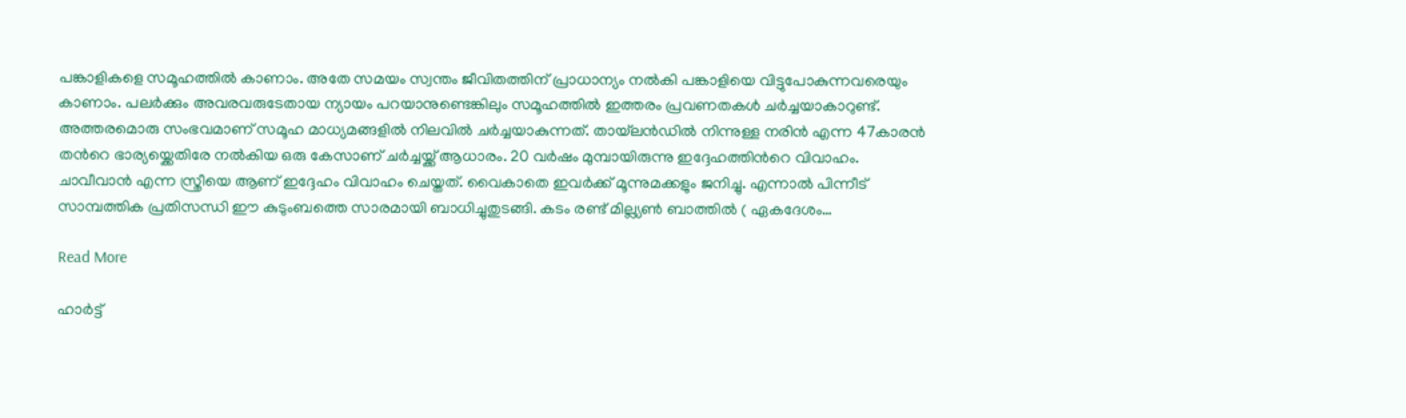പങ്കാളികളെ സമൂഹത്തില്‍ കാണാം. അതേ സമയം സ്വന്തം ജീവിതത്തിന് പ്രാധാന്യം നല്‍കി പങ്കാളിയെ വിട്ടുപോകുന്നവരെയും കാണാം. പലര്‍ക്കും അവരവരുടേതായ ന്യായം പറയാനുണ്ടെങ്കിലും സമൂഹത്തില്‍ ഇത്തരം പ്രവണതകള്‍ ചര്‍ച്ചയാകാറുണ്ട്. അത്തരമൊരു സംഭവമാണ് സമൂഹ മാധ്യമങ്ങളില്‍ നിലവിൽ ചര്‍ച്ചയാകുന്നത്. തായ്‌ലന്‍ഡില്‍ നിന്നുള്ള നരിന്‍ എന്ന 47കാരന്‍ തന്‍റെ ഭാര്യയ്ക്കെതിരേ നല്‍കിയ ഒരു കേസാണ് ചര്‍ച്ചയ്ക്ക് ആധാരം. 20 വര്‍ഷം മുമ്പായിരുന്നു ഇദ്ദേഹത്തിന്‍റെ വിവാഹം. ചാവീവാന്‍ എന്ന സ്ത്രീയെ ആണ് ഇദ്ദേഹം വിവാഹം ചെയ്തത്. വൈകാതെ ഇവര്‍ക്ക് മൂന്നുമക്കളും ജനിച്ചു. എന്നാല്‍ പിന്നീട് സാമ്പത്തിക പ്രതിസന്ധി ഈ കുടുംബത്തെ സാരമായി ബാധിച്ചുതുടങ്ങി. കടം രണ്ട് മില്ല്യണ്‍ ബാത്തില്‍ ( ഏകദേശം…

Read More

ഹാര്‍ട്ട്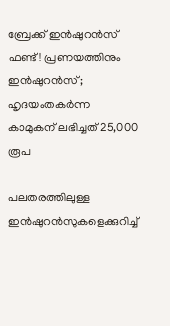ബ്രേക്ക് ഇന്‍ഷുറന്‍സ് ഫണ്ട്! പ്രണയത്തിനും ഇന്‍ഷുറന്‍സ്; ഹൃദയംതകര്‍ന്ന കാമുകന് ലഭിച്ചത് 25,000 രൂപ

പലതരത്തിലുള്ള ഇന്‍ഷുറന്‍സുകളെക്കുറിച്ച്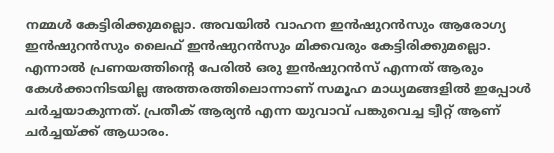നമ്മള്‍ കേട്ടിരിക്കുമല്ലൊ. അവയില്‍ വാഹന ഇന്‍ഷുറന്‍സും ആരോഗ്യ ഇന്‍ഷുറന്‍സും ലൈഫ് ഇന്‍ഷുറന്‍സും മിക്കവരും കേട്ടിരിക്കുമല്ലൊ. എന്നാല്‍ പ്രണയത്തിന്‍റെ പേരില്‍ ഒരു ഇന്‍ഷുറന്‍സ് എന്നത് ആരും കേള്‍ക്കാനിടയില്ല അത്തരത്തിലൊന്നാണ് സമൂഹ മാധ്യമങ്ങളില്‍ ഇപ്പോള്‍ ചര്‍ച്ചയാകുന്നത്. പ്രതീക് ആര്യന്‍ എന്ന യുവാവ് പങ്കുവെച്ച ട്വീറ്റ് ആണ് ചര്‍ച്ചയ്ക്ക് ആധാരം.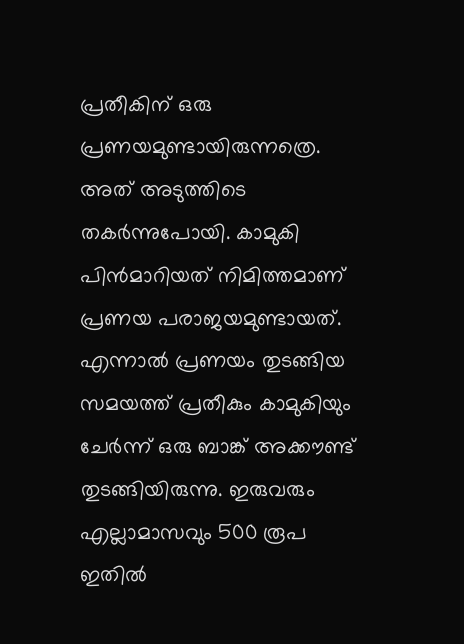പ്രതീകിന് ഒരു പ്രണയമുണ്ടായിരുന്നത്രെ. അത് അടുത്തിടെ തകര്‍ന്നുപോയി. കാമുകി പിന്‍മാറിയത് നിമിത്തമാണ് പ്രണയ പരാജയമുണ്ടായത്. എന്നാല്‍ പ്രണയം തുടങ്ങിയ സമയത്ത് പ്രതീകും കാമുകിയും ചേര്‍ന്ന് ഒരു ബാങ്ക് അക്കൗണ്ട് തുടങ്ങിയിരുന്നു. ഇരുവരും എല്ലാമാസവും 500 രൂപ ഇതില്‍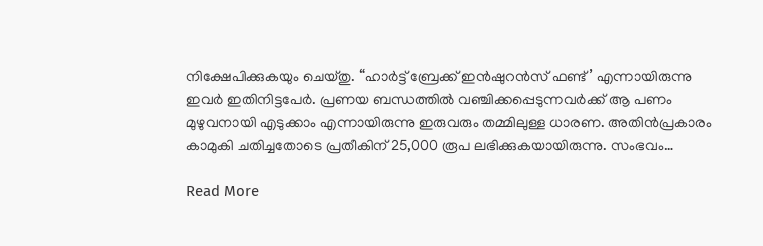നിക്ഷേപിക്കുകയും ചെയ്തു. “ഹാര്‍ട്ട് ബ്രേക്ക് ഇന്‍ഷുറന്‍സ് ഫണ്ട്’ എന്നായിരുന്നു ഇവര്‍ ഇതിനിട്ടപേര്‍. പ്രണയ ബന്ധത്തില്‍ വഞ്ചിക്കപ്പെടുന്നവര്‍ക്ക് ആ പണം മുഴുവനായി എടുക്കാം എന്നായിരുന്നു ഇരുവരും തമ്മിലുള്ള ധാരണ. അതിന്‍പ്രകാരം കാമുകി ചതിച്ചതോടെ പ്രതീകിന് 25,000 രൂപ ലഭിക്കുകയായിരുന്നു. സംഭവം…

Read More